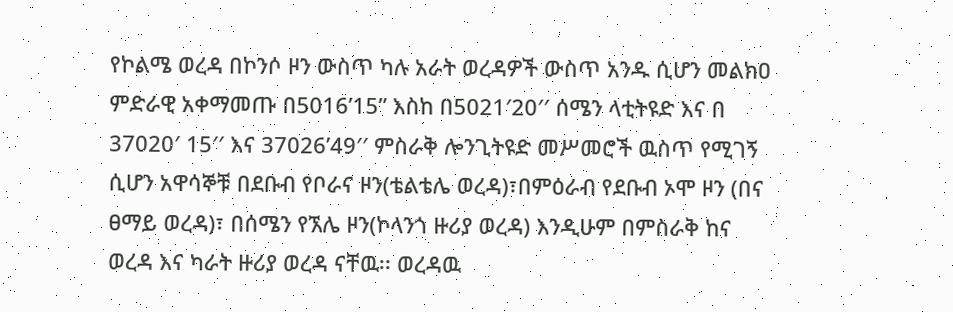የኮልሜ ወረዳ በኮንሶ ዞን ውስጥ ካሉ አራት ወረዳዎች ውስጥ አንዱ ሲሆን መልክዐ ምድራዊ አቀማመጡ በ5016’15” እስከ በ5021′20′′ ሰሜን ላቲትዩድ እና በ 37020′ 15′′ እና 37026’49′′ ምስራቅ ሎንጊትዩድ መሥመሮች ዉስጥ የሚገኝ ሲሆን አዋሳኞቹ በደቡብ የቦራና ዞን(ቴልቴሌ ወረዳ)፣በምዕራብ የደቡብ ኦሞ ዞን (በና ፀማይ ወረዳ)፣ በሰሜን የኧሌ ዞን(ኮላንጎ ዙሪያ ወረዳ) እንዲሁም በምስራቅ ከና ወረዳ እና ካራት ዙሪያ ወረዳ ናቸዉ፡፡ ወረዳዉ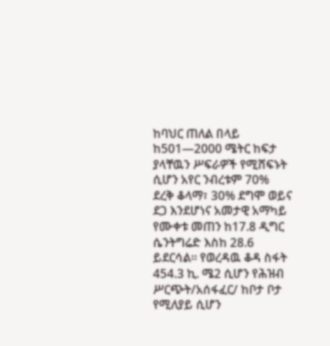ከባህር ጠለል በላይ ከ501—2000 ሜትር ከፍታ ያላቸዉን ሥፍራዎች የሚሸፍኑት ሲሆን አየር ንብረቱም 70% ደረቅ ቆላማ፣ 30% ደግሞ ወይና ደጋ እንደሆነና አመታዊ አማካይ የሙቀቱ መጠን ከ17.8 ዲግር ሴንትግሬድ እስከ 28.6 ይደርሳል፡፡ የወረዳዉ ቆዳ ስፋት 454.3 ኪ. ሜ2 ሲሆን የሕዝብ ሥርጭት/አሰፋፈር/ ከቦታ ቦታ የሚለያይ ሲሆን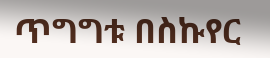ጥግግቱ በስኩየር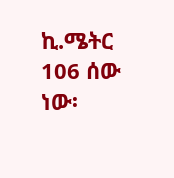ኪ.ሜትር 106 ሰው ነው፡